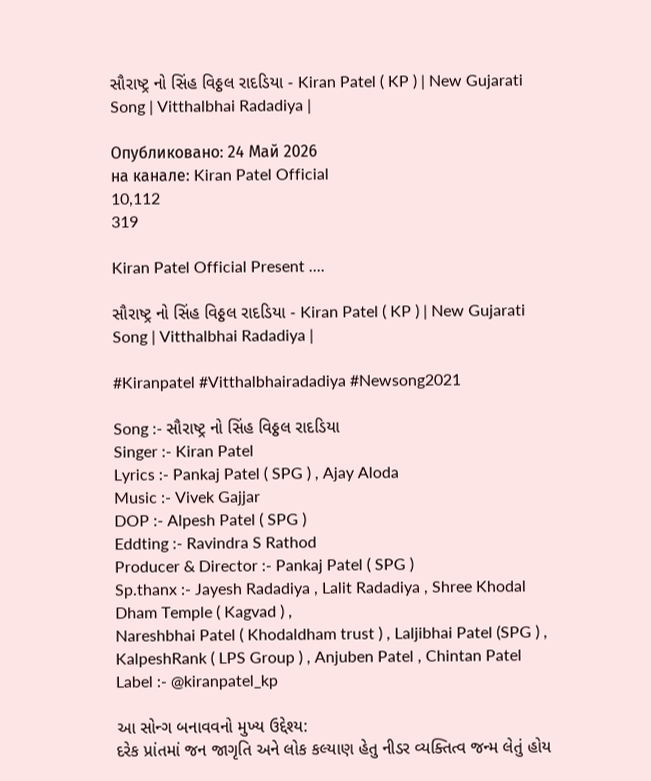સૌરાષ્ટ્ર નો સિંહ વિઠ્ઠલ રાદડિયા - Kiran Patel ( KP ) | New Gujarati Song | Vitthalbhai Radadiya |

Опубликовано: 24 Май 2026
на канале: Kiran Patel Official
10,112
319

Kiran Patel Official Present ....

સૌરાષ્ટ્ર નો સિંહ વિઠ્ઠલ રાદડિયા - Kiran Patel ( KP ) | New Gujarati Song | Vitthalbhai Radadiya |

#Kiranpatel #Vitthalbhairadadiya #Newsong2021

Song :- સૌરાષ્ટ્ર નો સિંહ વિઠ્ઠલ રાદડિયા
Singer :- Kiran Patel
Lyrics :- Pankaj Patel ( SPG ) , Ajay Aloda
Music :- Vivek Gajjar
DOP :- Alpesh Patel ( SPG )
Eddting :- Ravindra S Rathod
Producer & Director :- Pankaj Patel ( SPG )
Sp.thanx :- Jayesh Radadiya , Lalit Radadiya , Shree Khodal Dham Temple ( Kagvad ) ,
Nareshbhai Patel ( Khodaldham trust ) , Laljibhai Patel (SPG ) ,
KalpeshRank ( LPS Group ) , Anjuben Patel , Chintan Patel
Label :- @kiranpatel_kp

આ સોન્ગ બનાવવનો મુખ્ય ઉદ્દેશ્ય:
દરેક પ્રાંતમાં જન જાગૃતિ અને લોક કલ્યાણ હેતુ નીડર વ્યક્તિત્વ જન્મ લેતું હોય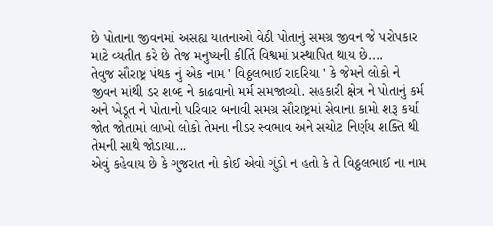છે પોતાના જીવનમાં અસહ્ય યાતનાઓ વેઠી પોતાનું સમગ્ર જીવન જે પરોપકાર માટે વ્યતીત કરે છે તેજ મનુષ્યની કીર્તિ વિશ્વમાં પ્રસ્થાપિત થાય છે....
તેવુજ સૌરાષ્ટ્ર પંથક નું એક નામ ' વિઠ્ઠલભાઈ રાદરિયા ' કે જેમને લોકો ને જીવન માંથી ડર શબ્દ ને કાઢવાનો મર્મ સમજાવ્યો. સહકારી ક્ષેત્ર ને પોતાનું કર્મ અને ખેડૂત ને પોતાનો પરિવાર બનાવી સમગ્ર સૌરાષ્ટ્રમાં સેવાના કામો શરૂ કર્યા જોત જોતામાં લાખો લોકો તેમના નીડર સ્વભાવ અને સચોટ નિર્ણય શક્તિ થી તેમની સાથે જોડાયા...
એવું કહેવાય છે કે ગુજરાત નો કોઈ એવો ગુંડો ન હતો કે તે વિઠ્ઠલભાઈ ના નામ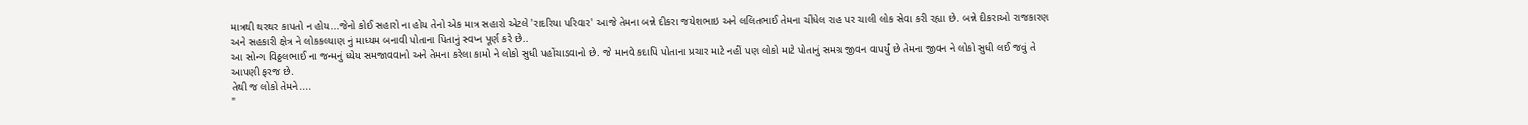માત્રથી થરથર કાપતો ન હોય...જેનો કોઈ સહારો ના હોય તેનો એક માત્ર સહારો એટલે 'રાદરિયા પરિવાર' આજે તેમના બન્ને દીકરા જયેશભાઇ અને લલિતભાઈ તેમના ચીંધેલ રાહ પર ચાલી લોક સેવા કરી રહ્યા છે. બન્ને દીકરાઓ રાજકારણ અને સહકારી ક્ષેત્ર ને લોકકલ્યાણ નું માધ્યમ બનાવી પોતાના પિતાનું સ્વપ્ન પૂર્ણ કરે છે..
આ સોન્ગ વિઠ્ઠલભાઈ ના જન્મનું ધ્યેય સમજાવવાનો અને તેમના કરેલા કામો ને લોકો સુધી પહોંચાડવાનો છે. જે માનવે કદાપિ પોતાના પ્રચાર માટે નહીં પણ લોકો માટે પોતાનું સમગ્ર જીવન વાપર્યું છે તેમના જીવન ને લોકો સુધી લઈ જવું તે આપણી ફરજ છે.
તેથી જ લોકો તેમને....
"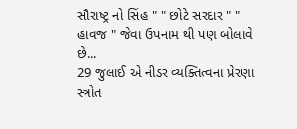સૌરાષ્ટ્ર નો સિંહ " " છોટે સરદાર " " હાવજ " જેવા ઉપનામ થી પણ બોલાવે છે...
29 જુલાઈ એ નીડર વ્યક્તિત્વના પ્રેરણા સ્ત્રોત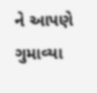ને આપણે ગુમાવ્યા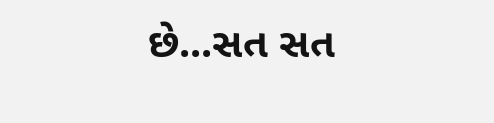છે...સત સત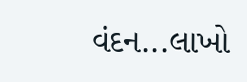વંદન...લાખો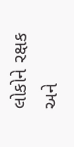લોકોને રક્ષક અને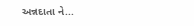અન્નદાતા ને...